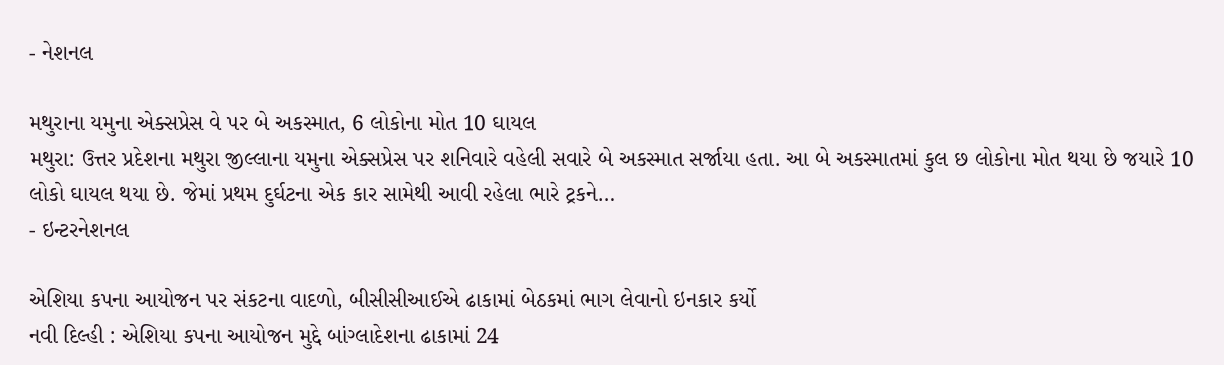- નેશનલ

મથુરાના યમુના એક્સપ્રેસ વે પર બે અકસ્માત, 6 લોકોના મોત 10 ઘાયલ
મથુરા: ઉત્તર પ્રદેશના મથુરા જીલ્લાના યમુના એક્સપ્રેસ પર શનિવારે વહેલી સવારે બે અકસ્માત સર્જાયા હતા. આ બે અકસ્માતમાં કુલ છ લોકોના મોત થયા છે જયારે 10 લોકો ઘાયલ થયા છે. જેમાં પ્રથમ દુર્ઘટના એક કાર સામેથી આવી રહેલા ભારે ટ્રકને…
- ઇન્ટરનેશનલ

એશિયા કપના આયોજન પર સંકટના વાદળો, બીસીસીઆઈએ ઢાકામાં બેઠકમાં ભાગ લેવાનો ઇનકાર કર્યો
નવી દિલ્હી : એશિયા કપના આયોજન મુદ્દે બાંગ્લાદેશના ઢાકામાં 24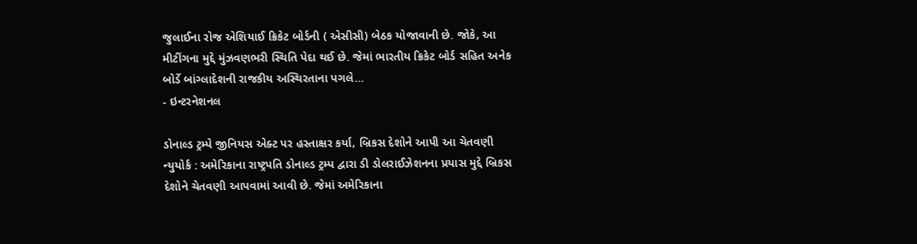જુલાઈના રોજ એશિયાઈ ક્રિકેટ બોર્ડની ( એસીસી) બેઠક યોજાવાની છે. જોકે, આ મીટીંગના મુદ્દે મુંઝવણભરી સ્થિતિ પેદા થઈ છે. જેમાં ભારતીય ક્રિકેટ બોર્ડ સહિત અનેક બોર્ડે બાંગ્લાદેશની રાજકીય અસ્થિરતાના પગલે…
- ઇન્ટરનેશનલ

ડોનાલ્ડ ટ્રમ્પે જીનિયસ એક્ટ પર હસ્તાક્ષર કર્યા, બ્રિકસ દેશોને આપી આ ચેતવણી
ન્યુયોર્ક : અમેરિકાના રાષ્ટ્રપતિ ડોનાલ્ડ ટ્રમ્પ દ્વારા ડી ડોલરાઈઝેશનના પ્રયાસ મુદ્દે બ્રિકસ દેશોને ચેતવણી આપવામાં આવી છે. જેમાં અમેરિકાના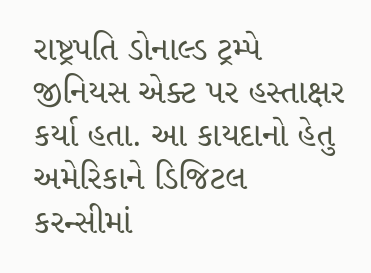રાષ્ટ્રપતિ ડોનાલ્ડ ટ્રમ્પે જીનિયસ એક્ટ પર હસ્તાક્ષર કર્યા હતા. આ કાયદાનો હેતુ અમેરિકાને ડિજિટલ કરન્સીમાં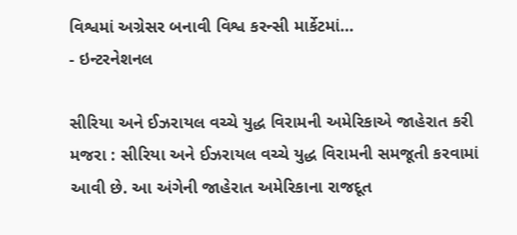વિશ્વમાં અગ્રેસર બનાવી વિશ્વ કરન્સી માર્કેટમાં…
- ઇન્ટરનેશનલ

સીરિયા અને ઈઝરાયલ વચ્ચે યુદ્ધ વિરામની અમેરિકાએ જાહેરાત કરી
મજરા : સીરિયા અને ઈઝરાયલ વચ્ચે યુદ્ધ વિરામની સમજૂતી કરવામાં આવી છે. આ અંગેની જાહેરાત અમેરિકાના રાજદૂત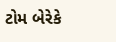ટોમ બેરેકે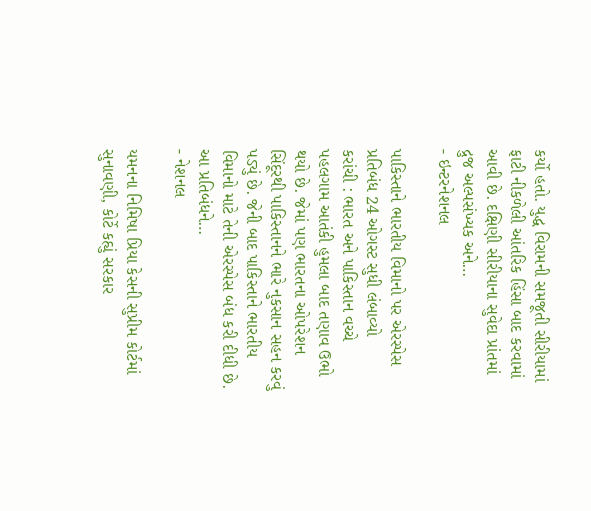કર્યો હતો. યુદ્ધ વિરામની સમજૂતી સીરીયામાં ફાટી નીકળેલી આંતરિક હિંસા બાદ કરવામાં આવી છે. દક્ષિણી સીરીયાના સુવેદા પ્રાંતમાં દ્રુજ અલ્પસંખ્યક અને…
- ઇન્ટરનેશનલ

પાકિસ્તાને ભારતીય વિમાનો પર એરસ્પેસ પ્રતિબંધ 24 ઓગસ્ટ સુધી લંબાવ્યો
કરાંચી : ભારત અને પાકિસ્તાન વચ્ચે પહલગામ આતંકી હુમલા બાદ તણાવ ઉભો થયો છે. જેમાં પણ ભારતના ઓપરેશન સિંદૂરથી પાકિસ્તાનને ભારે નુકસાન સહન કરવું પડ્યું છે. જેની બાદ પાકિસ્તાને ભારતીય વિમાનો માટે તેની એરસ્પેસ બંધ કરી દીધી છે. આ પ્રતિબંધને…
- નેશનલ

યમનના નિમિષા પ્રિયા કેસની સુપ્રીમ કોર્ટમાં સુનાવણી, કોર્ટે કહ્યું સરકાર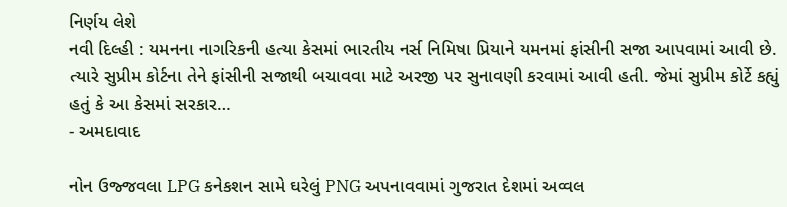નિર્ણય લેશે
નવી દિલ્હી : યમનના નાગરિકની હત્યા કેસમાં ભારતીય નર્સ નિમિષા પ્રિયાને યમનમાં ફાંસીની સજા આપવામાં આવી છે. ત્યારે સુપ્રીમ કોર્ટના તેને ફાંસીની સજાથી બચાવવા માટે અરજી પર સુનાવણી કરવામાં આવી હતી. જેમાં સુપ્રીમ કોર્ટે કહ્યું હતું કે આ કેસમાં સરકાર…
- અમદાવાદ

નોન ઉજ્જવલા LPG કનેકશન સામે ઘરેલું PNG અપનાવવામાં ગુજરાત દેશમાં અવ્વલ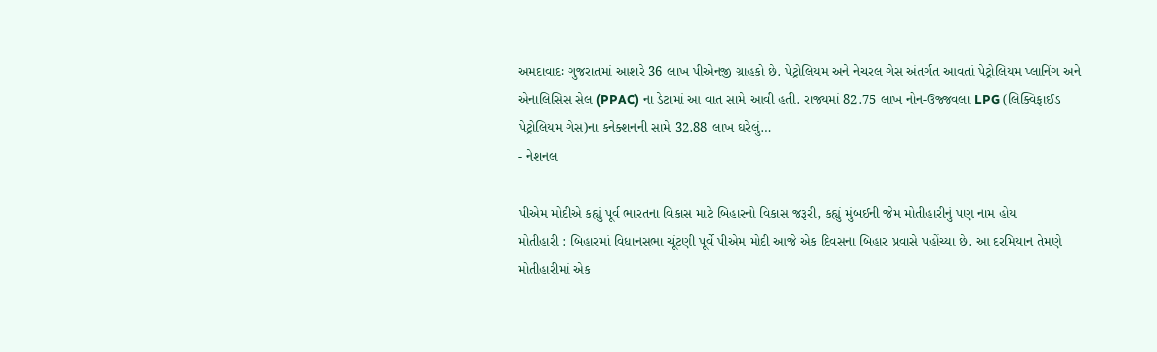અમદાવાદઃ ગુજરાતમાં આશરે 36 લાખ પીએનજી ગ્રાહકો છે. પેટ્રોલિયમ અને નેચરલ ગેસ અંતર્ગત આવતાં પેટ્રોલિયમ પ્લાનિંગ અને એનાલિસિસ સેલ (PPAC) ના ડેટામાં આ વાત સામે આવી હતી. રાજ્યમાં 82.75 લાખ નોન-ઉજ્જવલા LPG (લિક્વિફાઈડ પેટ્રોલિયમ ગેસ)ના કનેક્શનની સામે 32.88 લાખ ઘરેલું…
- નેશનલ

પીએમ મોદીએ કહ્યું પૂર્વ ભારતના વિકાસ માટે બિહારનો વિકાસ જરૂરી, કહ્યું મુંબઈની જેમ મોતીહારીનું પણ નામ હોય
મોતીહારી : બિહારમાં વિધાનસભા ચૂંટણી પૂર્વે પીએમ મોદી આજે એક દિવસના બિહાર પ્રવાસે પહોંચ્યા છે. આ દરમિયાન તેમણે મોતીહારીમાં એક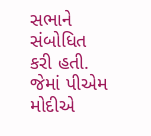સભાને સંબોધિત કરી હતી. જેમાં પીએમ મોદીએ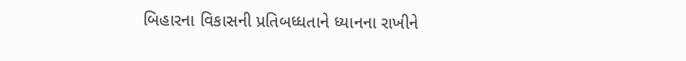બિહારના વિકાસની પ્રતિબધ્ધતાને ધ્યાનના રાખીને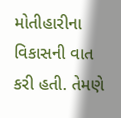મોતીહારીના વિકાસની વાત કરી હતી. તેમણે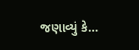જણાવ્યું કે…